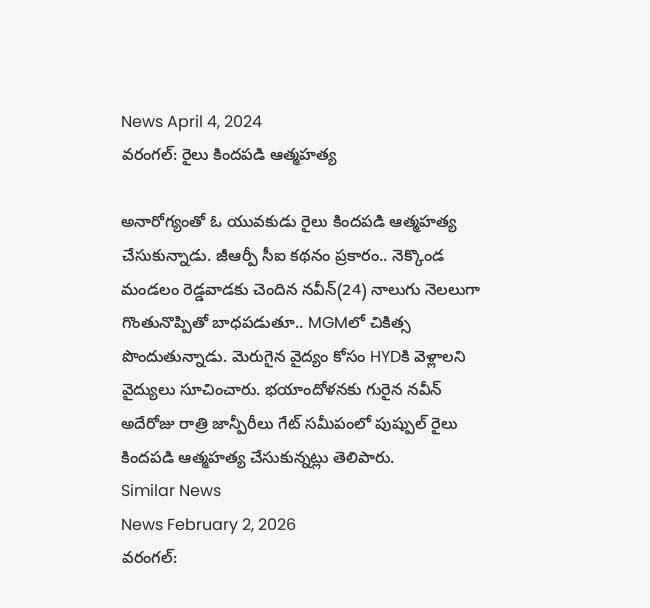News April 4, 2024
వరంగల్: రైలు కిందపడి ఆత్మహత్య

అనారోగ్యంతో ఓ యువకుడు రైలు కిందపడి ఆత్మహత్య చేసుకున్నాడు. జీఆర్పీ సీఐ కథనం ప్రకారం.. నెక్కొండ మండలం రెడ్డవాడకు చెందిన నవీన్(24) నాలుగు నెలలుగా గొంతునొప్పితో బాధపడుతూ.. MGMలో చికిత్స పొందుతున్నాడు. మెరుగైన వైద్యం కోసం HYDకి వెళ్లాలని వైద్యులు సూచించారు. భయాందోళనకు గురైన నవీన్ అదేరోజు రాత్రి జాన్పీరీలు గేట్ సమీపంలో పుష్పుల్ రైలు కిందపడి ఆత్మహత్య చేసుకున్నట్లు తెలిపారు.
Similar News
News February 2, 2026
వరంగల్: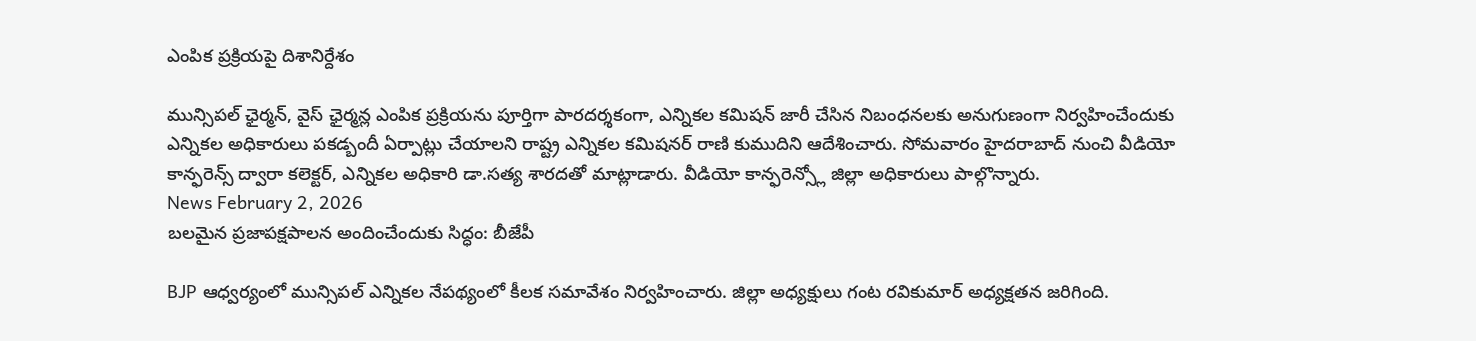ఎంపిక ప్రక్రియపై దిశానిర్దేశం

మున్సిపల్ ఛైర్మన్, వైస్ ఛైర్మన్ల ఎంపిక ప్రక్రియను పూర్తిగా పారదర్శకంగా, ఎన్నికల కమిషన్ జారీ చేసిన నిబంధనలకు అనుగుణంగా నిర్వహించేందుకు ఎన్నికల అధికారులు పకడ్బందీ ఏర్పాట్లు చేయాలని రాష్ట్ర ఎన్నికల కమిషనర్ రాణి కుముదిని ఆదేశించారు. సోమవారం హైదరాబాద్ నుంచి వీడియో కాన్ఫరెన్స్ ద్వారా కలెక్టర్, ఎన్నికల అధికారి డా.సత్య శారదతో మాట్లాడారు. వీడియో కాన్ఫరెన్స్లో జిల్లా అధికారులు పాల్గొన్నారు.
News February 2, 2026
బలమైన ప్రజాపక్షపాలన అందించేందుకు సిద్ధం: బీజేపీ

BJP ఆధ్వర్యంలో మున్సిపల్ ఎన్నికల నేపథ్యంలో కీలక సమావేశం నిర్వహించారు. జిల్లా అధ్యక్షులు గంట రవికుమార్ అధ్యక్షతన జరిగింది.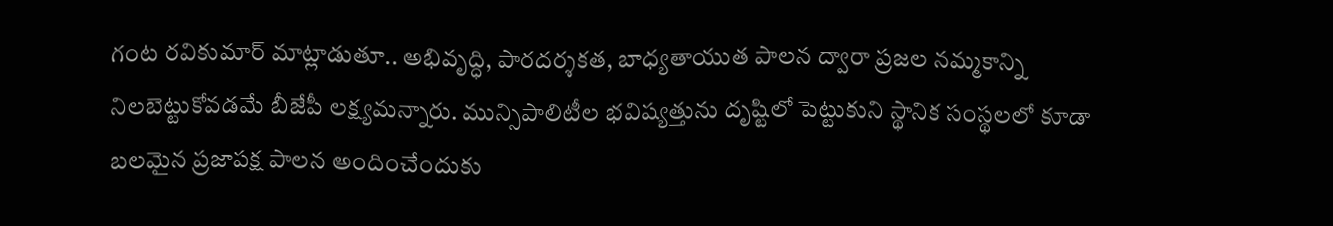గంట రవికుమార్ మాట్లాడుతూ.. అభివృద్ధి, పారదర్శకత, బాధ్యతాయుత పాలన ద్వారా ప్రజల నమ్మకాన్ని నిలబెట్టుకోవడమే బీజేపీ లక్ష్యమన్నారు. మున్సిపాలిటీల భవిష్యత్తును దృష్టిలో పెట్టుకుని స్థానిక సంస్థలలో కూడా బలమైన ప్రజాపక్ష పాలన అందించేందుకు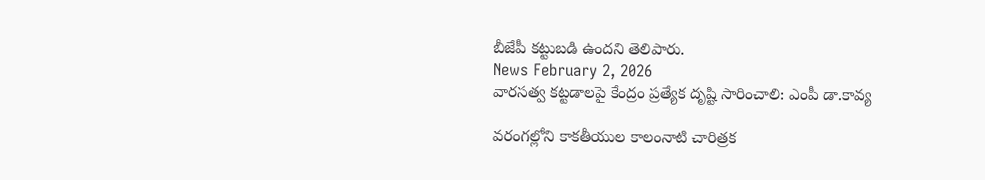బీజేపీ కట్టుబడి ఉందని తెలిపారు.
News February 2, 2026
వారసత్వ కట్టడాలపై కేంద్రం ప్రత్యేక దృష్టి సారించాలి: ఎంపీ డా.కావ్య

వరంగల్లోని కాకతీయుల కాలంనాటి చారిత్రక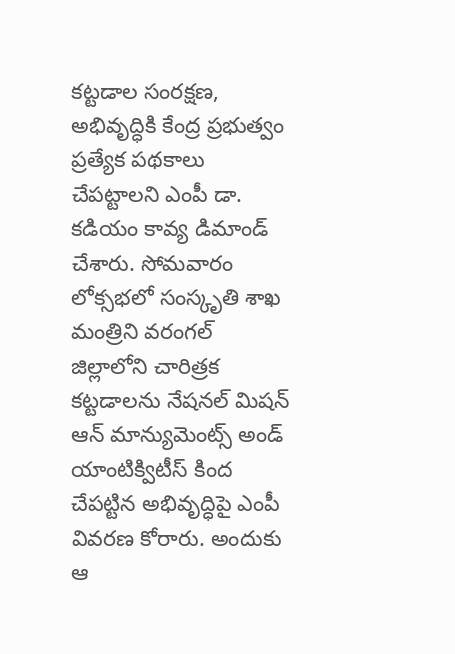కట్టడాల సంరక్షణ, అభివృద్ధికి కేంద్ర ప్రభుత్వం ప్రత్యేక పథకాలు చేపట్టాలని ఎంపీ డా. కడియం కావ్య డిమాండ్ చేశారు. సోమవారం లోక్సభలో సంస్కృతి శాఖ మంత్రిని వరంగల్ జిల్లాలోని చారిత్రక కట్టడాలను నేషనల్ మిషన్ ఆన్ మాన్యుమెంట్స్ అండ్ యాంటిక్విటీస్ కింద చేపట్టిన అభివృద్ధిపై ఎంపీ వివరణ కోరారు. అందుకు ఆ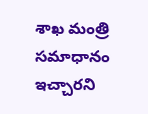శాఖ మంత్రి సమాధానం ఇచ్చారని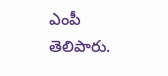ఎంపీ తెలిపారు.